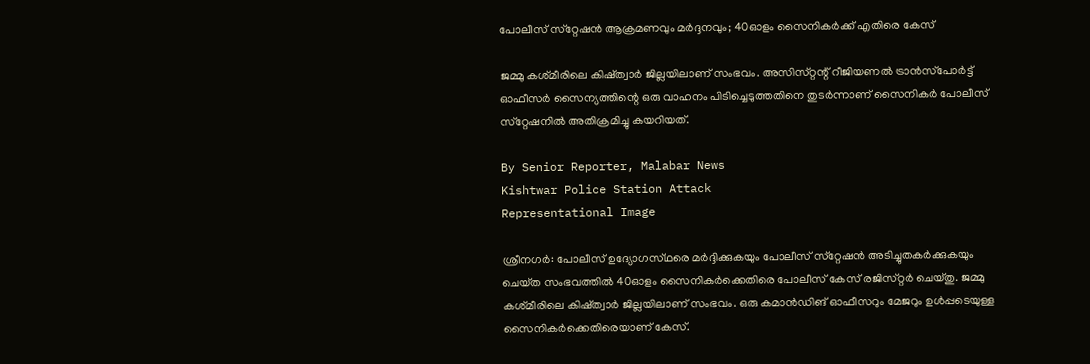പോലീസ് സ്‌റ്റേഷൻ ആക്രമണവും മർദ്ദനവും; 40ഓളം സൈനികർക്ക് എതിരെ കേസ്

ജമ്മു കശ്‌മീരിലെ കിഷ്‌ത്വാർ ജില്ലയിലാണ് സംഭവം. അസിസ്‌റ്റന്റ്‌ റീജിയണൽ ട്രാൻസ്‌പോർട്ട് ഓഫീസർ സൈന്യത്തിന്റെ ഒരു വാഹനം പിടിച്ചെടുത്തതിനെ തുടർന്നാണ് സൈനികർ പോലീസ് സ്‌റ്റേഷനിൽ അതിക്രമിച്ചു കയറിയത്.

By Senior Reporter, Malabar News
Kishtwar Police Station Attack
Representational Image

ശ്രീനഗർ: പോലീസ് ഉദ്യോഗസ്‌ഥരെ മർദ്ദിക്കുകയും പോലീസ് സ്‌റ്റേഷൻ അടിച്ചുതകർക്കുകയും ചെയ്‌ത സംഭവത്തിൽ 40ഓളം സൈനികർക്കെതിരെ പോലീസ് കേസ് രജിസ്‌റ്റർ ചെയ്‌തു. ജമ്മു കശ്‌മീരിലെ കിഷ്‌ത്വാർ ജില്ലയിലാണ് സംഭവം. ഒരു കമാൻഡിങ് ഓഫീസറും മേജറും ഉൾപ്പടെയുള്ള സൈനികർക്കെതിരെയാണ് കേസ്.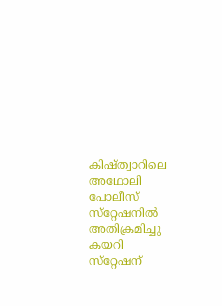കിഷ്‌ത്വാറിലെ അഥോലി പോലീസ് സ്‌റ്റേഷനിൽ അതിക്രമിച്ചു കയറി സ്‌റ്റേഷന്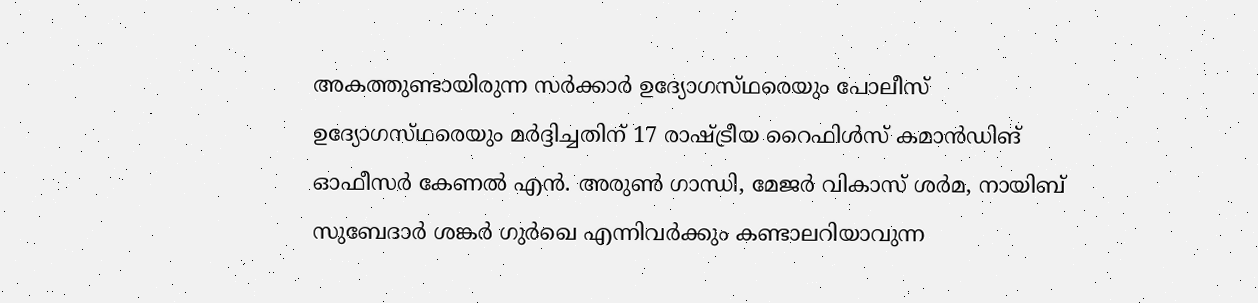അകത്തുണ്ടായിരുന്ന സർക്കാർ ഉദ്യോഗസ്‌ഥരെയും പോലീസ് ഉദ്യോഗസ്‌ഥരെയും മർദ്ദിച്ചതിന് 17 രാഷ്‌ട്രീയ റൈഫിൾസ് കമാൻഡിങ് ഓഫീസർ കേണൽ എൻ. അരുൺ ഗാന്ധി, മേജർ വികാസ് ശർമ, നായിബ് സുബേദാർ ശങ്കർ ഗുർഖെ എന്നിവർക്കും കണ്ടാലറിയാവുന്ന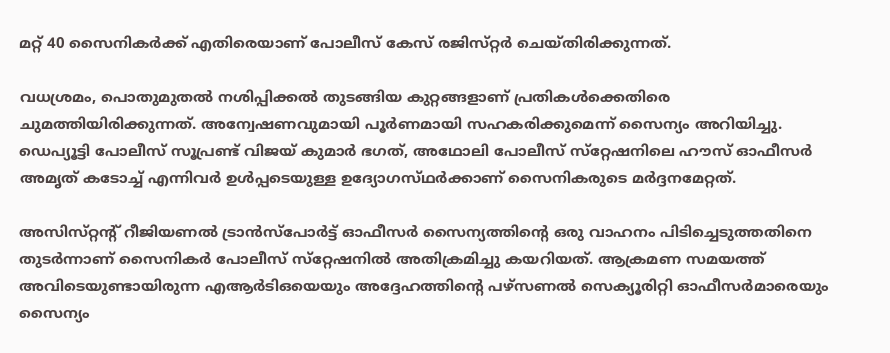മറ്റ് 40 സൈനികർക്ക് എതിരെയാണ് പോലീസ് കേസ് രജിസ്‌റ്റർ ചെയ്‌തിരിക്കുന്നത്‌.

വധശ്രമം, പൊതുമുതൽ നശിപ്പിക്കൽ തുടങ്ങിയ കുറ്റങ്ങളാണ് പ്രതികൾക്കെതിരെ ചുമത്തിയിരിക്കുന്നത്. അന്വേഷണവുമായി പൂർണമായി സഹകരിക്കുമെന്ന് സൈന്യം അറിയിച്ചു. ഡെപ്യൂട്ടി പോലീസ് സൂപ്രണ്ട് വിജയ് കുമാർ ഭഗത്, അഥോലി പോലീസ് സ്‌റ്റേഷനിലെ ഹൗസ് ഓഫീസർ അമൃത് കടോച്ച് എന്നിവർ ഉൾപ്പടെയുള്ള ഉദ്യോഗസ്‌ഥർക്കാണ് സൈനികരുടെ മർദ്ദനമേറ്റത്.

അസിസ്‌റ്റന്റ്‌ റീജിയണൽ ട്രാൻസ്‌പോർട്ട് ഓഫീസർ സൈന്യത്തിന്റെ ഒരു വാഹനം പിടിച്ചെടുത്തതിനെ തുടർന്നാണ് സൈനികർ പോലീസ് സ്‌റ്റേഷനിൽ അതിക്രമിച്ചു കയറിയത്. ആക്രമണ സമയത്ത് അവിടെയുണ്ടായിരുന്ന എആർടിഒയെയും അദ്ദേഹത്തിന്റെ പഴ്‌സണൽ സെക്യൂരിറ്റി ഓഫീസർമാരെയും സൈന്യം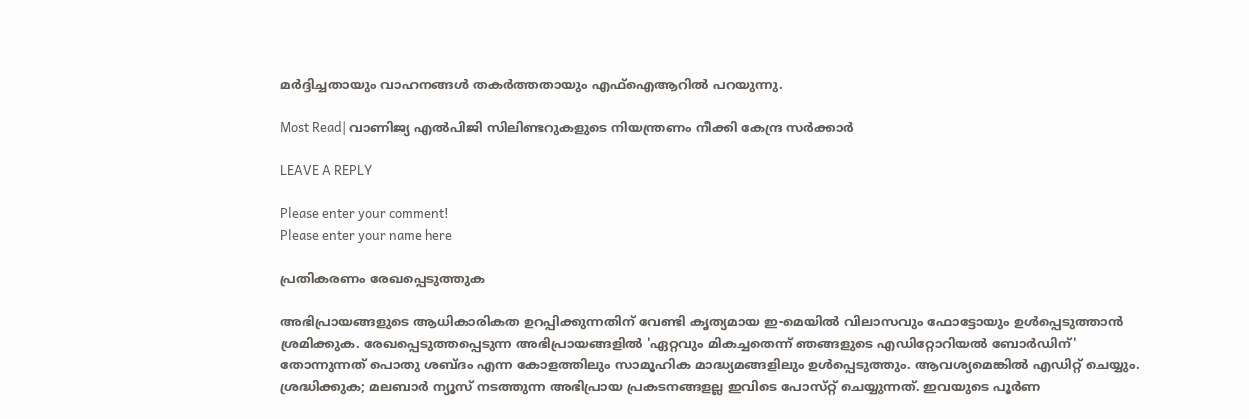മർദ്ദിച്ചതായും വാഹനങ്ങൾ തകർത്തതായും എഫ്‌ഐആറിൽ പറയുന്നു.

Most Read| വാണിജ്യ എൽപിജി സിലിണ്ടറുകളുടെ നിയന്ത്രണം നീക്കി കേന്ദ്ര സർക്കാർ

LEAVE A REPLY

Please enter your comment!
Please enter your name here

പ്രതികരണം രേഖപ്പെടുത്തുക

അഭിപ്രായങ്ങളുടെ ആധികാരികത ഉറപ്പിക്കുന്നതിന് വേണ്ടി കൃത്യമായ ഇ-മെയിൽ വിലാസവും ഫോട്ടോയും ഉൾപ്പെടുത്താൻ ശ്രമിക്കുക. രേഖപ്പെടുത്തപ്പെടുന്ന അഭിപ്രായങ്ങളിൽ 'ഏറ്റവും മികച്ചതെന്ന് ഞങ്ങളുടെ എഡിറ്റോറിയൽ ബോർഡിന്' തോന്നുന്നത് പൊതു ശബ്‌ദം എന്ന കോളത്തിലും സാമൂഹിക മാദ്ധ്യമങ്ങളിലും ഉൾപ്പെടുത്തും. ആവശ്യമെങ്കിൽ എഡിറ്റ് ചെയ്യും. ശ്രദ്ധിക്കുക; മലബാർ ന്യൂസ് നടത്തുന്ന അഭിപ്രായ പ്രകടനങ്ങളല്ല ഇവിടെ പോസ്‌റ്റ് ചെയ്യുന്നത്. ഇവയുടെ പൂർണ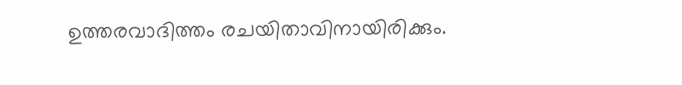ഉത്തരവാദിത്തം രചയിതാവിനായിരിക്കും.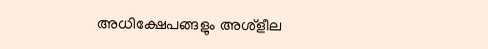അധിക്ഷേപങ്ങളും അശ്‌ളീല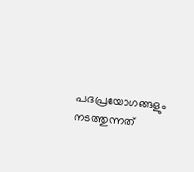പദപ്രയോഗങ്ങളും നടത്തുന്നത്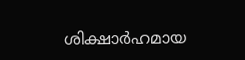ശിക്ഷാർഹമായ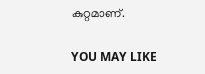കുറ്റമാണ്.

YOU MAY LIKE